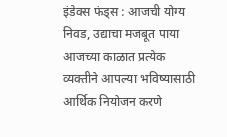इंडेक्स फंड्स : आजची योग्य निवड, उद्याचा मजबूत पाया
आजच्या काळात प्रत्येक व्यक्तीने आपल्या भविष्यासाठी आर्थिक नियोजन करणे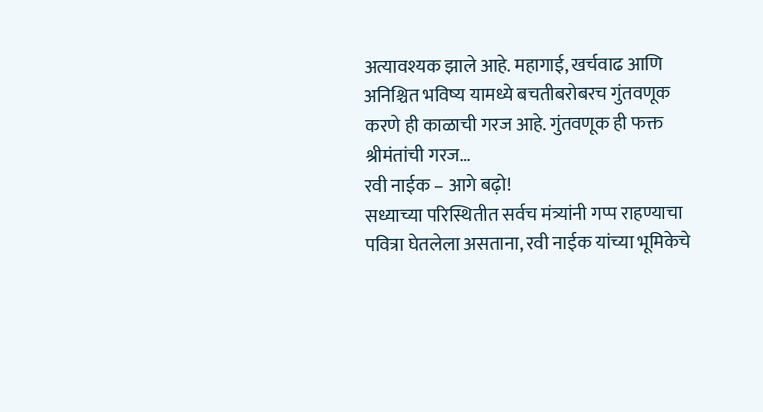अत्यावश्यक झाले आहे. महागाई, खर्चवाढ आणि अनिश्चित भविष्य यामध्ये बचतीबरोबरच गुंतवणूक करणे ही काळाची गरज आहे. गुंतवणूक ही फक्त श्रीमंतांची गरज…
रवी नाईक – आगे बढ़ो!
सध्याच्या परिस्थितीत सर्वच मंत्र्यांनी गप्प राहण्याचा पवित्रा घेतलेला असताना, रवी नाईक यांच्या भूमिकेचे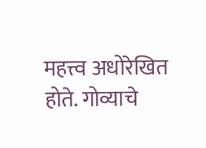महत्त्व अधोरेखित होते. गोव्याचे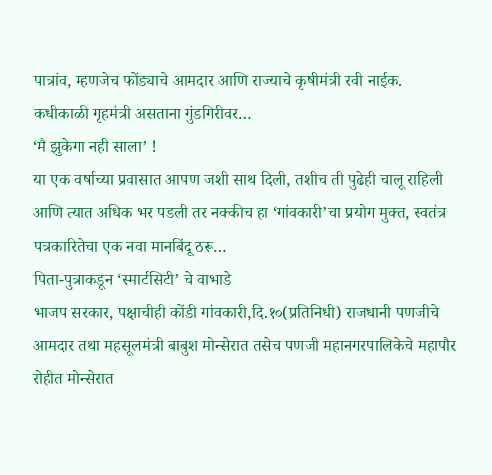पात्रांव, म्हणजेच फोंड्याचे आमदार आणि राज्याचे कृषीमंत्री रवी नाईक. कधीकाळी गृहमंत्री असताना गुंडगिरीवर…
ʻमै झुकेगा नही सालाʼ !
या एक वर्षाच्या प्रवासात आपण जशी साथ दिली, तशीच ती पुढेही चालू राहिली आणि त्यात अधिक भर पडली तर नक्कीच हा ʻगांवकारीʼचा प्रयोग मुक्त, स्वतंत्र पत्रकारितेचा एक नवा मानबिंदू ठरू…
पिता-पुत्राकडून ‘स्मार्टसिटी’ चे वाभाडे
भाजप सरकार, पक्षाचीही कोंडी गांवकारी,दि.१०(प्रतिनिधी) राजधानी पणजीचे आमदार तथा महसूलमंत्री बाबुश मोन्सेरात तसेच पणजी महानगरपालिकेचे महापौर रोहीत मोन्सेरात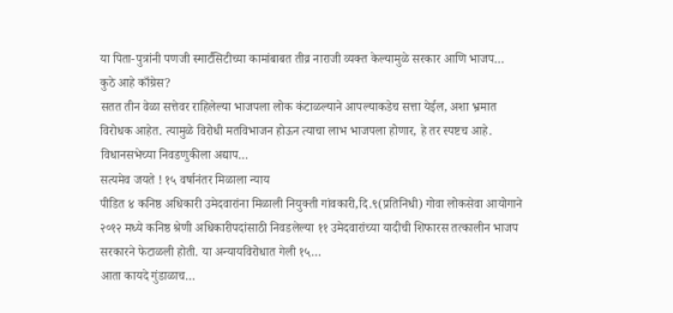या पिता-पुत्रांनी पणजी स्मार्टसिटीच्या कामांबाबत तीव्र नाराजी व्यक्त केल्यामुळे सरकार आणि भाजप…
कुठे आहे काँग्रेस?
सतत तीन वेळा सत्तेवर राहिलेल्या भाजपला लोक कंटाळल्याने आपल्याकडेच सत्ता येईल, अशा भ्रमात विरोधक आहेत. त्यामुळे विरोधी मतविभाजन होऊन त्याचा लाभ भाजपला होणार, हे तर स्पष्टच आहे. विधानसभेच्या निवडणुकीला अद्याप…
सत्यमेव जयते ! १५ वर्षानंतर मिळाला न्याय
पीडित ४ कनिष्ठ अधिकारी उमेदवारांना मिळाली नियुक्ती गांवकारी,दि.९(प्रतिनिधी) गोवा लोकसेवा आयोगाने २०१२ मध्ये कनिष्ठ श्रेणी अधिकारीपदांसाठी निवडलेल्या ११ उमेदवारांच्या यादीची शिफारस तत्कालीन भाजप सरकारने फेटाळली होती. या अन्यायविरोधात गेली १५…
आता कायदे गुंडाळाच…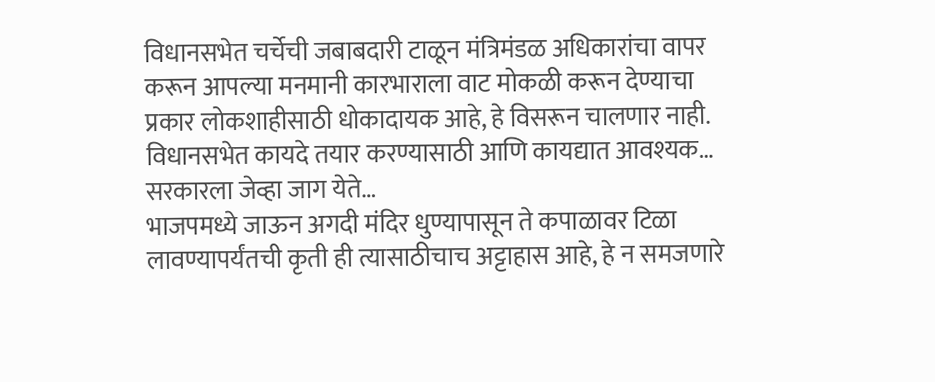विधानसभेत चर्चेची जबाबदारी टाळून मंत्रिमंडळ अधिकारांचा वापर करून आपल्या मनमानी कारभाराला वाट मोकळी करून देण्याचा प्रकार लोकशाहीसाठी धोकादायक आहे, हे विसरून चालणार नाही. विधानसभेत कायदे तयार करण्यासाठी आणि कायद्यात आवश्यक…
सरकारला जेव्हा जाग येते…
भाजपमध्ये जाऊन अगदी मंदिर धुण्यापासून ते कपाळावर टिळा लावण्यापर्यंतची कृती ही त्यासाठीचाच अट्टाहास आहे, हे न समजणारे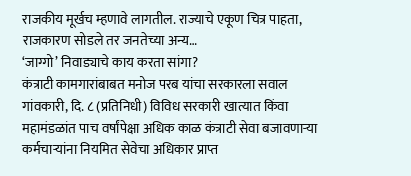राजकीय मूर्खच म्हणावे लागतील. राज्याचे एकूण चित्र पाहता, राजकारण सोडले तर जनतेच्या अन्य…
‘जाग्गो’ निवाड्याचे काय करता सांगा?
कंत्राटी कामगारांबाबत मनोज परब यांचा सरकारला सवाल गांवकारी, दि. ८ (प्रतिनिधी) विविध सरकारी खात्यात किंवा महामंडळांत पाच वर्षांपेक्षा अधिक काळ कंत्राटी सेवा बजावणाऱ्या कर्मचाऱ्यांना नियमित सेवेचा अधिकार प्राप्त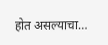होत असल्याचा…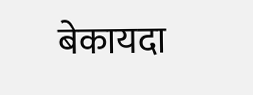बेकायदा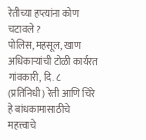रेतीच्या हप्त्यांना कोण चटावले ?
पोलिस, महसूल, खाण अधिकाऱ्यांची टोळी कार्यरत गांवकारी, दि. ८ (प्रतिनिधी) रेती आणि चिरे हे बांधकामासाठीचे महत्त्वाचे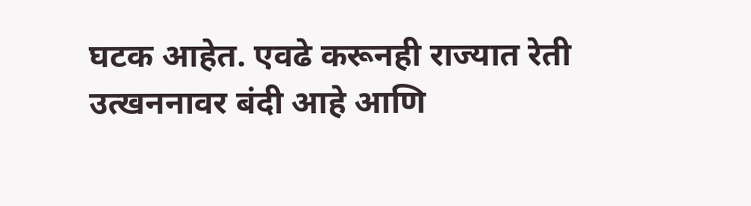घटक आहेत. एवढे करूनही राज्यात रेती उत्खननावर बंदी आहे आणि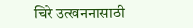चिरे उत्खननासाठी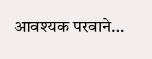आवश्यक परवाने…